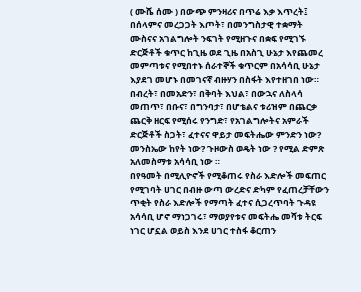( ሙሼ ሰሙ ) በውጭ ምንዛሪና በጥሬ እቃ እጥረት፤ በሰላምና መረጋጋት እጦት፣ በመንግስታዊ ተቋማት ሙስናና አገልግሎት ንፍገት የሚዘጉና በቋፍ የሚገኙ ድርጅቶች ቁጥር ከጊዜ ወደ ጊዜ በአስጊ ሁኔታ እየጨመረ መምጣቱና የሚበተኑ ሰራተኞች ቁጥርም በአሳሳቢ ሁኔታ እያደገ መሆኑ በመገናኛ ብዙሃን በስፋት እየተዘገበ ነው።
በብረት፣ በመአድን፣ በቅባት እህል፣ በውኋና ለስላሳ መጠጥ፣ በቡና፣ በግንባታ፣ በሆቴልና ቱሪዝም በጨርቃ ጨርቅ ዘርፍ የሚሰሩ የንግድ፣ የአገልግሎትና አምራች ድርጅቶች ስጋት፣ ፈተናና ዋይታ መፍትሔው ምንድን ነው? መንስኤው ከየት ነው? ጉዞውስ ወዴት ነው ? የሚል ድምጽ አለመስማቱ አሳሳቢ ነው ።
በየዓመት በሚሊዮኖች የሚቆጠሩ የስራ እድሎች መፍጠር የሚገባት ሀገር በብዙ ውጣ ውረድና ድካም የፈጠረቻቸውን ጥቂት የስራ እድሎች የማጣት ፈተና ሲጋረጥባት ጉዳዩ አሳሳቢ ሆኖ ማነጋገሩ፣ ማወያየቱና መፍትሔ መሻቱ ትርፍ ነገር ሆኗል ወይስ እንደ ሀገር ተስፋ ቆርጠን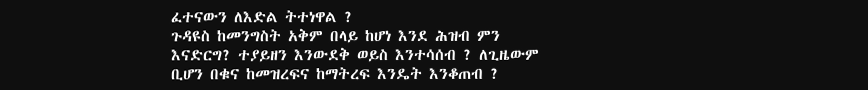ፈተናውን ለእድል ትተነዋል ?
ጉዳዩስ ከመንግስት አቅም በላይ ከሆነ እንደ ሕዝብ ምን እናድርግ? ተያይዘን እንውደቅ ወይስ እንተሳሰብ ? ለጊዜውም ቢሆን በቁና ከመዝረፍና ከማትረፍ እንዴት እንቆጠብ ?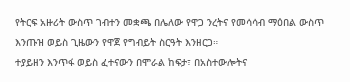የትርፍ አዙሪት ውስጥ ገብተን መቋጫ በሌለው የዋጋ ንረትና የመሳሳብ ማዕበል ውስጥ እንጡዝ ወይስ ጊዜውን የዋጀ የግብይት ስርዓት እንዘርጋ።
ተያይዘን እንጥፋ ወይስ ፈተናውን በሞራል ከፍታ፣ በአስተውሎትና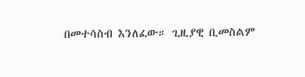በመተሳስብ እንለፈው። ጊዚያዊ ቢመስልም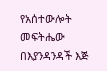የአሰተውሎት መፍትሔው በእያንዳንዳች እጅ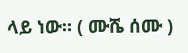ላይ ነው። ( ሙሼ ሰሙ )